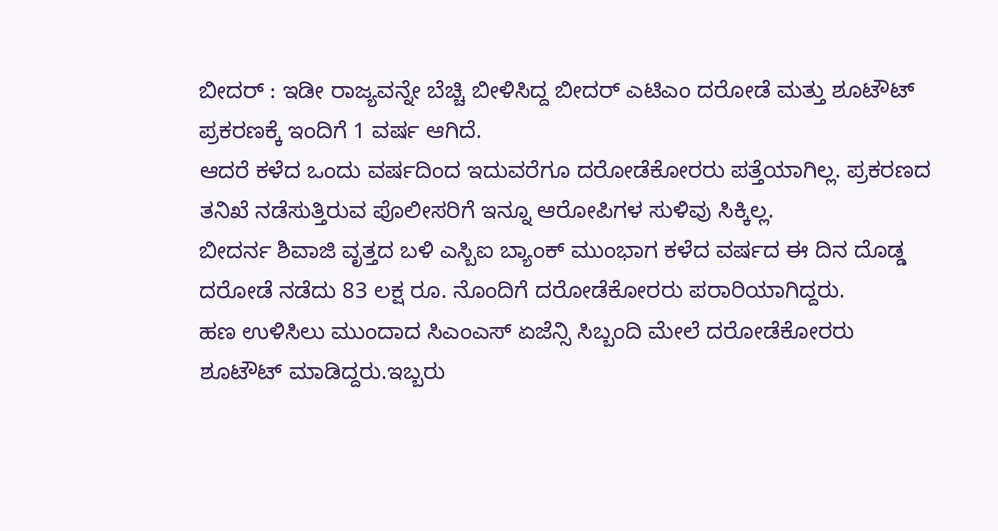ಬೀದರ್ : ಇಡೀ ರಾಜ್ಯವನ್ನೇ ಬೆಚ್ಚಿ ಬೀಳಿಸಿದ್ದ ಬೀದರ್ ಎಟಿಎಂ ದರೋಡೆ ಮತ್ತು ಶೂಟೌಟ್ ಪ್ರಕರಣಕ್ಕೆ ಇಂದಿಗೆ 1 ವರ್ಷ ಆಗಿದೆ.
ಆದರೆ ಕಳೆದ ಒಂದು ವರ್ಷದಿಂದ ಇದುವರೆಗೂ ದರೋಡೆಕೋರರು ಪತ್ತೆಯಾಗಿಲ್ಲ. ಪ್ರಕರಣದ ತನಿಖೆ ನಡೆಸುತ್ತಿರುವ ಪೊಲೀಸರಿಗೆ ಇನ್ನೂ ಆರೋಪಿಗಳ ಸುಳಿವು ಸಿಕ್ಕಿಲ್ಲ.
ಬೀದರ್ನ ಶಿವಾಜಿ ವೃತ್ತದ ಬಳಿ ಎಸ್ಬಿಐ ಬ್ಯಾಂಕ್ ಮುಂಭಾಗ ಕಳೆದ ವರ್ಷದ ಈ ದಿನ ದೊಡ್ಡ ದರೋಡೆ ನಡೆದು 83 ಲಕ್ಷ ರೂ. ನೊಂದಿಗೆ ದರೋಡೆಕೋರರು ಪರಾರಿಯಾಗಿದ್ದರು.
ಹಣ ಉಳಿಸಿಲು ಮುಂದಾದ ಸಿಎಂಎಸ್ ಏಜೆನ್ಸಿ ಸಿಬ್ಬಂದಿ ಮೇಲೆ ದರೋಡೆಕೋರರು ಶೂಟೌಟ್ ಮಾಡಿದ್ದರು.ಇಬ್ಬರು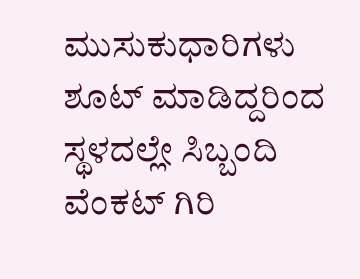ಮುಸುಕುಧಾರಿಗಳು ಶೂಟ್ ಮಾಡಿದ್ದರಿಂದ ಸ್ಥಳದಲ್ಲೇ ಸಿಬ್ಬಂದಿ ವೆಂಕಟ್ ಗಿರಿ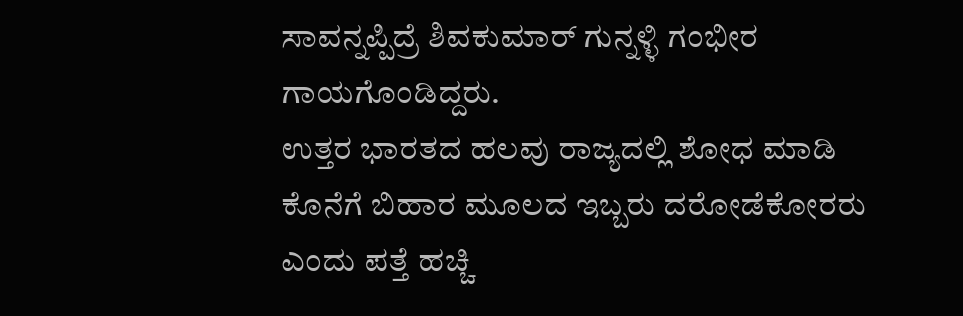ಸಾವನ್ನಪ್ಪಿದ್ರೆ ಶಿವಕುಮಾರ್ ಗುನ್ನಳ್ಳಿ ಗಂಭೀರ ಗಾಯಗೊಂಡಿದ್ದರು.
ಉತ್ತರ ಭಾರತದ ಹಲವು ರಾಜ್ಯದಲ್ಲಿ ಶೋಧ ಮಾಡಿ ಕೊನೆಗೆ ಬಿಹಾರ ಮೂಲದ ಇಬ್ಬರು ದರೋಡೆಕೋರರು ಎಂದು ಪತ್ತೆ ಹಚ್ಚಿ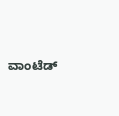ವಾಂಟೆಡ್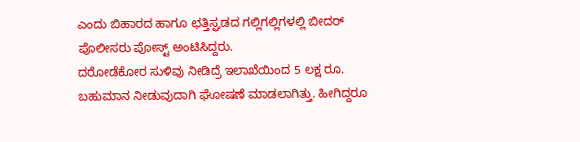ಎಂದು ಬಿಹಾರದ ಹಾಗೂ ಛತ್ತಿಸ್ಘಡದ ಗಲ್ಲಿಗಲ್ಲಿಗಳಲ್ಲಿ ಬೀದರ್ ಪೊಲೀಸರು ಪೋಸ್ಟ್ ಅಂಟಿಸಿದ್ದರು.
ದರೋಡೆಕೋರ ಸುಳಿವು ನೀಡಿದ್ರೆ ಇಲಾಖೆಯಿಂದ 5 ಲಕ್ಷ ರೂ. ಬಹುಮಾನ ನೀಡುವುದಾಗಿ ಘೋಷಣೆ ಮಾಡಲಾಗಿತ್ತು. ಹೀಗಿದ್ದರೂ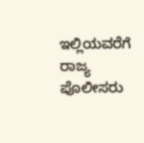ಇಲ್ಲಿಯವರೆಗೆ ರಾಜ್ಯ ಪೊಲೀಸರು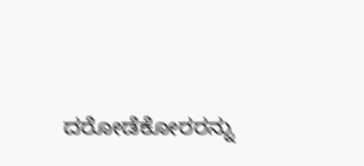ದರೋಡೆಕೋರರನ್ನು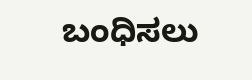ಬಂಧಿಸಲು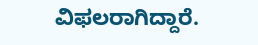ವಿಫಲರಾಗಿದ್ದಾರೆ.